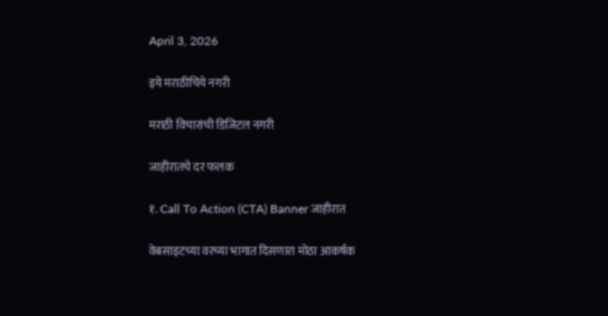April 3, 2026

इये मराठीचिये नगरी

मराठी विचारांची डिजिटल नगरी

जाहीरातचे दर फलक

१. Call To Action (CTA) Banner जाहीरात

वेबसाइटच्या वरच्या भागात दिसणारा मोठा आकर्षक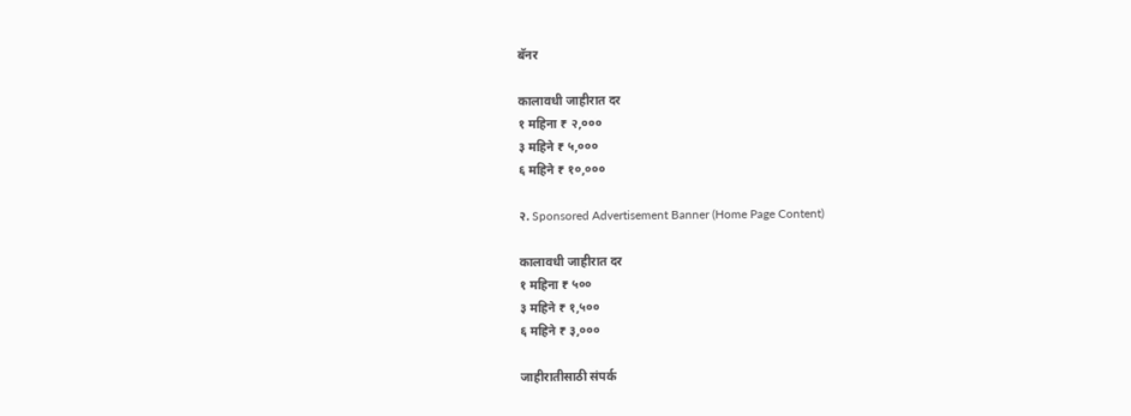बॅनर

कालावधी जाहीरात दर
१ महिना ₹ २,०००
३ महिने ₹ ५,०००
६ महिने ₹ १०,०००

२. Sponsored Advertisement Banner (Home Page Content)

कालावधी जाहीरात दर
१ महिना ₹ ५००
३ महिने ₹ १,५००
६ महिने ₹ ३,०००

जाहीरातीसाठी संपर्क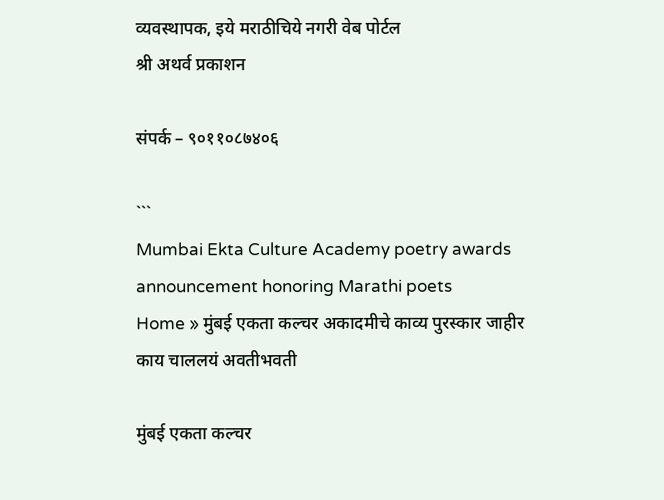व्यवस्थापक, इये मराठीचिये नगरी वेब पोर्टल
श्री अथर्व प्रकाशन

संपर्क – ९०११०८७४०६

```
Mumbai Ekta Culture Academy poetry awards announcement honoring Marathi poets
Home » मुंबई एकता कल्चर अकादमीचे काव्य पुरस्कार जाहीर
काय चाललयं अवतीभवती

मुंबई एकता कल्चर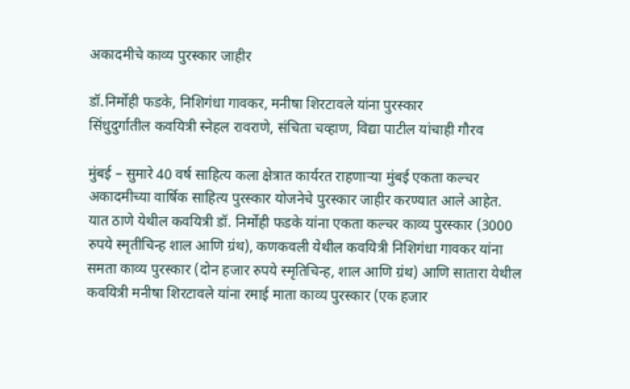अकादमीचे काव्य पुरस्कार जाहीर

डॉ.निर्मोही फडके, निशिगंधा गावकर, मनीषा शिरटावले यांना पुरस्कार
सिंधुदुर्गातील कवयित्री स्नेहल रावराणे, संचिता चव्हाण, विद्या पाटील यांचाही गौरव

मुंबई – सुमारे 40 वर्ष साहित्य कला क्षेत्रात कार्यरत राहणाऱ्या मुंबई एकता कल्चर अकादमीच्या वार्षिक साहित्य पुरस्कार योजनेचे पुरस्कार जाहीर करण्यात आले आहेत. यात ठाणे येथील कवयित्री डॉ. निर्मोही फडके यांना एकता कल्चर काव्य पुरस्कार (3000 रुपये स्मृतीचिन्ह शाल आणि ग्रंथ), कणकवली येथील कवयित्री निशिगंधा गावकर यांना समता काव्य पुरस्कार (दोन हजार रुपये स्मृतिचिन्ह, शाल आणि ग्रंथ) आणि सातारा येथील कवयित्री मनीषा शिरटावले यांना रमाई माता काव्य पुरस्कार (एक हजार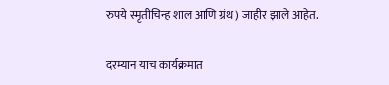रुपये स्मृतीचिन्ह शाल आणि ग्रंथ) जाहीर झाले आहेत.

दरम्यान याच कार्यक्रमात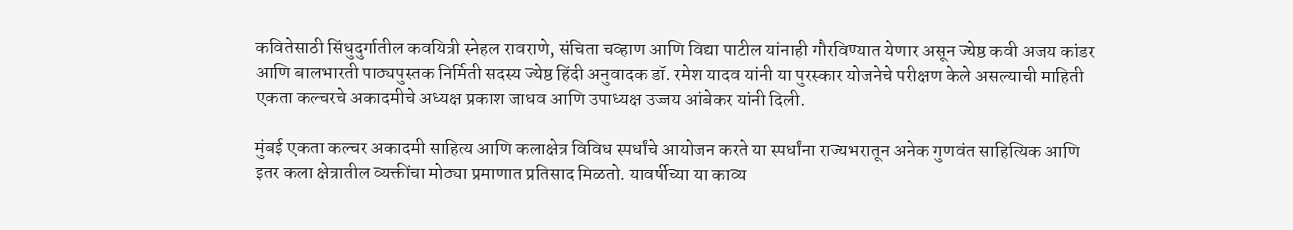कवितेसाठी सिंधुदुर्गातील कवयित्री स्नेहल रावराणे, संचिता चव्हाण आणि विद्या पाटील यांनाही गौरविण्यात येणार असून ज्येष्ठ कवी अजय कांडर आणि बालभारती पाठ्यपुस्तक निर्मिती सदस्य ज्येष्ठ हिंदी अनुवादक डॉ. रमेश यादव यांनी या पुरस्कार योजनेचे परीक्षण केले असल्याची माहिती एकता कल्चरचे अकादमीचे अध्यक्ष प्रकाश जाधव आणि उपाध्यक्ष उज्जय आंबेकर यांनी दिली.

मुंबई एकता कल्चर अकादमी साहित्य आणि कलाक्षेत्र विविध स्पर्धांचे आयोजन करते या स्पर्धांना राज्यभरातून अनेक गुणवंत साहित्यिक आणि इतर कला क्षेत्रातील व्यक्तींचा मोठ्या प्रमाणात प्रतिसाद मिळतो. यावर्षीच्या या काव्य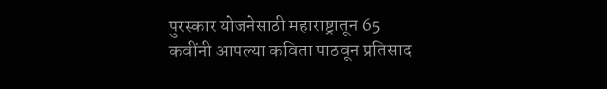पुरस्कार योजनेसाठी महाराष्ट्रातून 65 कवींनी आपल्या कविता पाठवून प्रतिसाद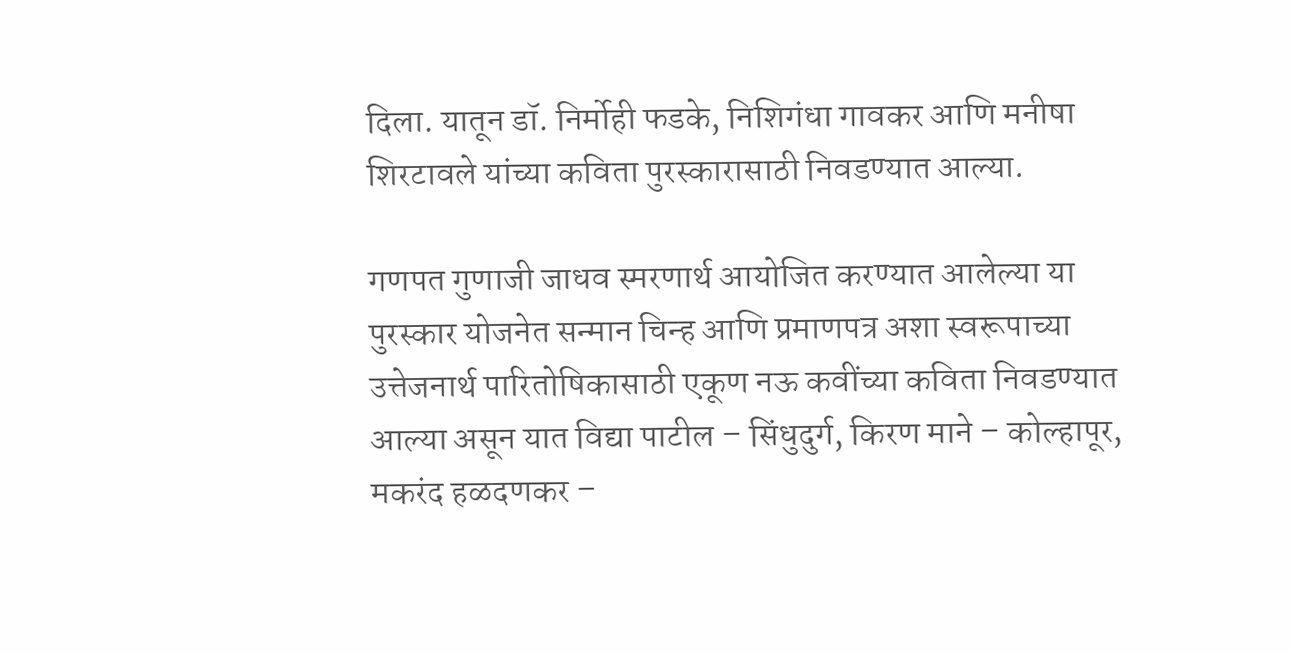दिला. यातून डॉ. निर्मोही फडके, निशिगंधा गावकर आणि मनीषा शिरटावले यांच्या कविता पुरस्कारासाठी निवडण्यात आल्या.

गणपत गुणाजी जाधव स्मरणार्थ आयोजित करण्यात आलेल्या या पुरस्कार योजनेत सन्मान चिन्ह आणि प्रमाणपत्र अशा स्वरूपाच्या उत्तेजनार्थ पारितोषिकासाठी एकूण नऊ कवींच्या कविता निवडण्यात आल्या असून यात विद्या पाटील – सिंधुदुर्ग, किरण माने – कोल्हापूर, मकरंद हळदणकर –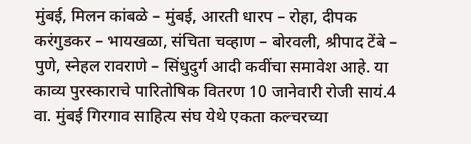मुंबई, मिलन कांबळे – मुंबई, आरती धारप – रोहा, दीपक करंगुडकर – भायखळा, संचिता चव्हाण – बोरवली, श्रीपाद टेंबे – पुणे, स्नेहल रावराणे – सिंधुदुर्ग आदी कवींचा समावेश आहे. या काव्य पुरस्काराचे पारितोषिक वितरण 10 जानेवारी रोजी सायं.4 वा. मुंबई गिरगाव साहित्य संघ येथे एकता कल्चरच्या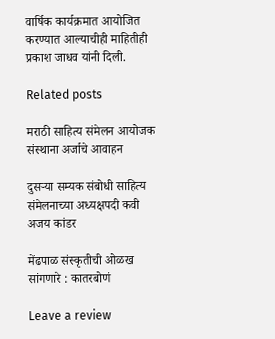वार्षिक कार्यक्रमात आयोजित करण्यात आल्याचीही माहितीही प्रकाश जाधव यांनी दिली.

Related posts

मराठी साहित्य संमेलन आयोजक संस्थाना अर्जाचे आवाहन

दुसऱ्या सम्यक संबोधी साहित्य संमेलनाच्या अध्यक्षपदी कवी अजय कांडर

मेंढपाळ संस्कृतीची ओळख सांगणारे : कातरबोणं

Leave a review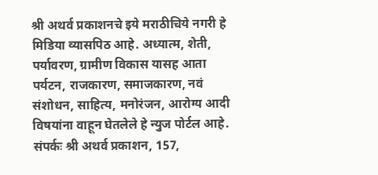श्री अथर्व प्रकाशनचे इये मराठीचिये नगरी हे मिडिया व्यासपिठ आहे. अध्यात्म, शेती, पर्यावरण, ग्रामीण विकास यासह आता पर्यटन, राजकारण, समाजकारण, नवं संशोधन, साहित्य, मनोरंजन, आरोग्य आदी विषयांना वाहून घेतलेले हे न्युज पोर्टल आहे. संपर्कः श्री अथर्व प्रकाशन, 157,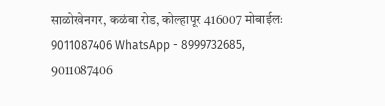साळोखेनगर, कळंबा रोड, कोल्हापूर 416007 मोबाईलः 9011087406 WhatsApp - 8999732685, 9011087406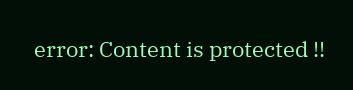error: Content is protected !!